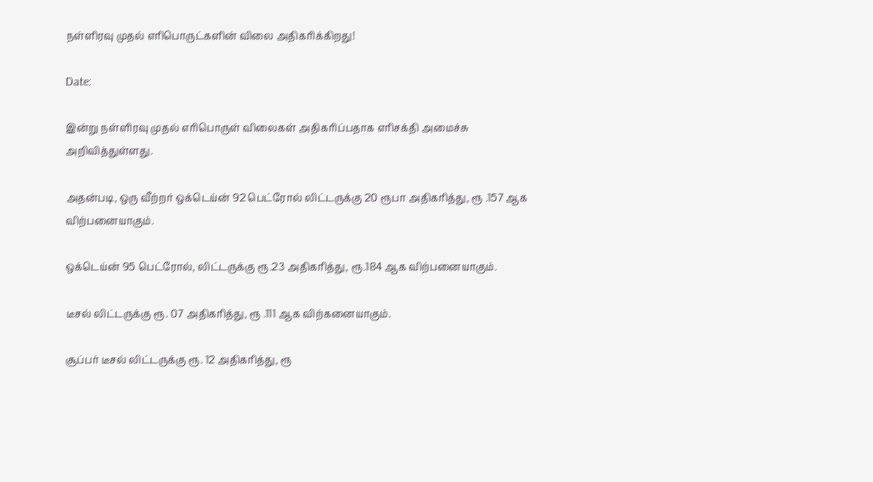நள்ளிரவு முதல் எரிபொருட்களின் விலை அதிகரிக்கிறது!

Date:

இன்று நள்ளிரவு முதல் எரிபொருள் விலைகள் அதிகரிப்பதாக எரிசக்தி அமைச்சு அறிவித்துள்ளது.

அதன்படி, ஒரு வீற்றர் ஒக்டெய்ன் 92 பெட்ரோல் லிட்டருக்கு 20 ரூபா அதிகரித்து, ரூ .157 ஆக விற்பனையாகும்.

ஒக்டெய்ன் 95 பெட்ரோல், லிட்டருக்கு ரூ.23 அதிகரித்து, ரூ.184 ஆக விற்பனையாகும்.

டீசல் லிட்டருக்கு ரூ. 07 அதிகரித்து, ரூ .111 ஆக விற்கனையாகும்.

சூப்பர் டீசல் லிட்டருக்கு ரூ. 12 அதிகரித்து, ரூ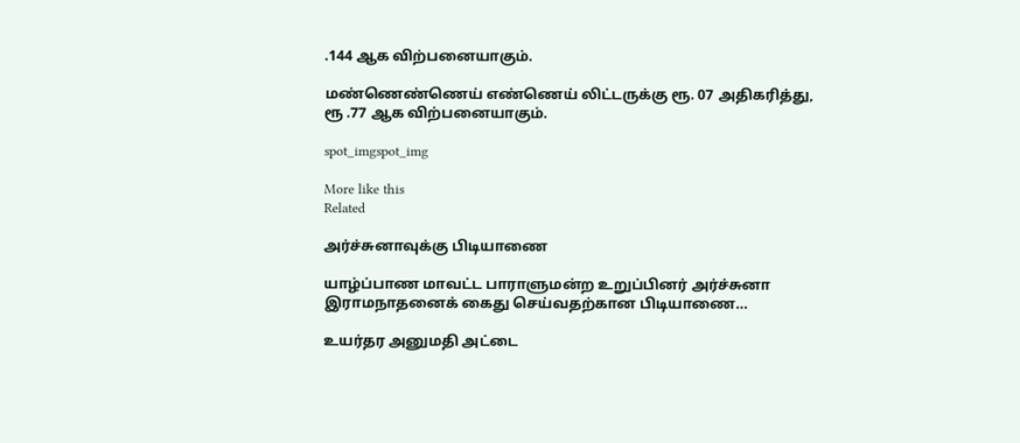.144 ஆக விற்பனையாகும்.

மண்ணெண்ணெய் எண்ணெய் லிட்டருக்கு ரூ. 07 அதிகரித்து, ரூ .77 ஆக விற்பனையாகும்.

spot_imgspot_img

More like this
Related

அர்ச்சுனாவுக்கு பிடியாணை

யாழ்ப்பாண மாவட்ட பாராளுமன்ற உறுப்பினர் அர்ச்சுனா இராமநாதனைக் கைது செய்வதற்கான பிடியாணை...

உயர்தர அனுமதி அட்டை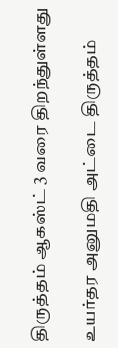திருத்தம் ஆகஸ்ட் 3 வரை திறந்துள்ளது

உயர்தர அனுமதி அட்டை திருத்தம்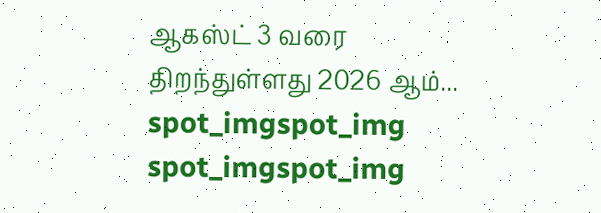ஆகஸ்ட் 3 வரை திறந்துள்ளது 2026 ஆம்...
spot_imgspot_img
spot_imgspot_img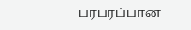பரபரப்பான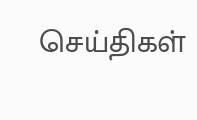செய்திகள்